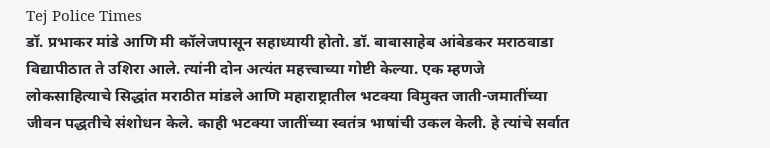Tej Police Times
डॉ. प्रभाकर मांडे आणि मी कॉलेजपासून सहाध्यायी होतो. डॉ. बाबासाहेब आंबेडकर मराठवाडा विद्यापीठात ते उशिरा आले. त्यांनी दोन अत्यंत महत्त्वाच्या गोष्टी केल्या. एक म्हणजे लोकसाहित्याचे सिद्धांत मराठीत मांडले आणि महाराष्ट्रातील भटक्या विमुक्त जाती-जमातींच्या जीवन पद्धतीचे संशोधन केले. काही भटक्या जातींच्या स्वतंत्र भाषांची उकल केली. हे त्यांचे सर्वात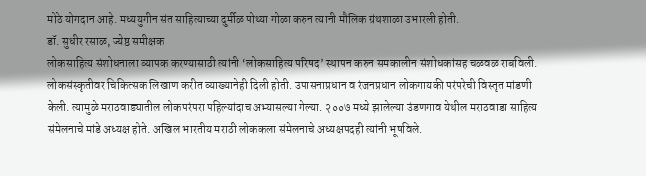मोठे योगदान आहे. मध्ययुगीन संत साहित्याच्या दुर्मीळ पोथ्या गोळा करुन त्यानी मौलिक ग्रंथशाळा उभारली होती.
डॉ. सुधीर रसाळ, ज्येष्ठ समीक्षक
लोकसाहित्य संशोधनाला व्यापक करण्यासाठी त्यांनी ‘लोकसाहित्य परिषद’ स्थापन करुन समकालीन संशोधकांसह चळवळ राबविली. लोकसंस्कृतीवर चिकित्सक लिखाण करीत व्याख्यानेही दिली होती. उपासनाप्रधान व रंजनप्रधान लोकगायकी परंपरेची विस्तृत मांडणी केली. त्यामुळे मराठवाड्यातील लोकपरंपरा पहिल्यांदाच अभ्यासल्या गेल्या. २००७ मध्ये झालेल्या उंडणगाव येथील मराठवाडा साहित्य संमेलनाचे मांडे अध्यक्ष होते. अखिल भारतीय मराठी लोककला संमेलनाचे अध्यक्षपदही त्यांनी भूषविले.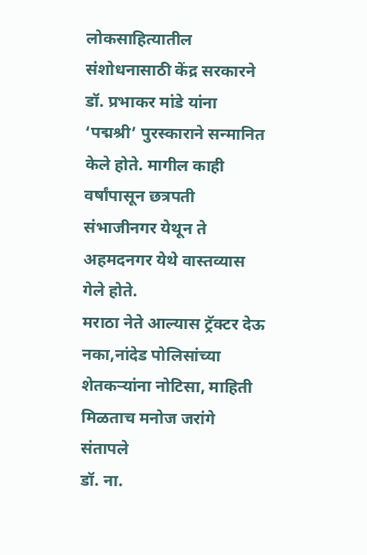लोकसाहित्यातील संशोधनासाठी केंद्र सरकारने डॉ. प्रभाकर मांडे यांना ‘पद्मश्री’ पुरस्काराने सन्मानित केले होते. मागील काही वर्षांपासून छत्रपती संभाजीनगर येथून ते अहमदनगर येथे वास्तव्यास गेले होते.
मराठा नेते आल्यास ट्रॅक्टर देऊ नका,नांदेड पोलिसांच्या शेतकऱ्यांना नोटिसा, माहिती मिळताच मनोज जरांगे संतापले
डॉ. ना.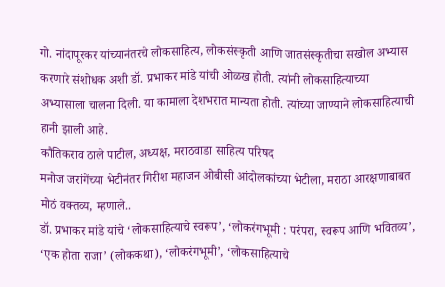गो. नांदापूरकर यांच्यानंतरचे लोकसाहित्य, लोकसंस्कृती आणि जातसंस्कृतीचा सखोल अभ्यास करणारे संशोधक अशी डॉ. प्रभाकर मांडे यांची ओळख होती. त्यांनी लोकसाहित्याच्या अभ्यासाला चालना दिली. या कामाला देशभरात मान्यता होती. त्यांच्या जाण्याने लोकसाहित्याची हानी झाली आहे.
कौतिकराव ठाले पाटील, अध्यक्ष, मराठवाडा साहित्य परिषद
मनोज जरांगेंच्या भेटीनंतर गिरीश महाजन ओबीसी आंदोलकांच्या भेटीला, मराठा आरक्षणाबाबत मोठं वक्तव्य, म्हणाले..
डॉ. प्रभाकर मांडे यांचे ‘लोकसाहित्याचे स्वरूप’, ‘लोकरंगभूमी : परंपरा, स्वरूप आणि भवितव्य’, ‘एक होता राजा’ (लोककथा), ‘लोकरंगभूमी’, ‘लोकसाहित्याचे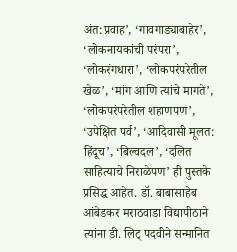अंत:प्रवाह’, ‘गावगाड्याबाहेर’, ‘लोकनायकांची परंपरा’, ‘लोकरंगधारा’, ‘लोकपरंपरेतील खेळ’, ‘मांग आणि त्यांचे मागते’, ‘लोकपरंपरेतील शहाणपण’, ‘उपेक्षित पर्व’, ‘आदिवासी मूलत: हिंदूच’, ‘बिल्वदल’, ‘दलित साहित्याचे निराळेपण’ ही पुस्तके प्रसिद्ध आहेत. डॉ. बाबासाहेब आंबेडकर मराठवाडा विद्यापीठाने त्यांना डी. लिट् पदवीने सन्मानित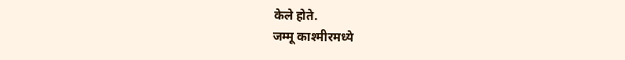केले होते.
जम्मू काश्मीरमध्ये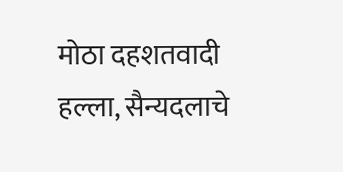मोठा दहशतवादी हल्ला, सैन्यदलाचे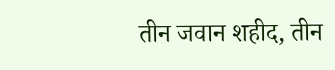तीन जवान शहीद, तीन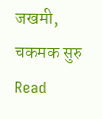जखमी, चकमक सुरु
Read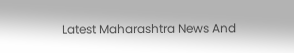Latest Maharashtra News And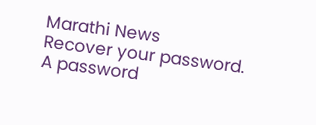Marathi News
Recover your password.
A password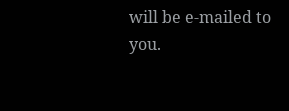will be e-mailed to you.